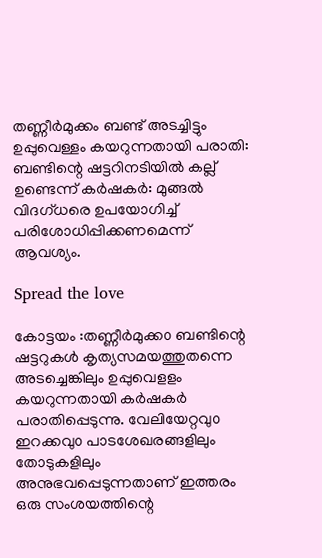തണ്ണീർമുക്കം ബണ്ട് അടച്ചിട്ടും ഉപ്പുവെള്ളം കയറുന്നതായി പരാതി: ബണ്ടിന്റെ ഷട്ടറിനടിയിൽ കല്ല് ഉണ്ടെന്ന് കർഷകർ: മുങ്ങൽ വിദഗ്ധരെ ഉപയോഗിച്ച് പരിശോധിപ്പിക്കണമെന്ന് ആവശ്യം.

Spread the love

കോട്ടയം :തണ്ണീർമുക്ക൦ ബണ്ടിന്റെ ഷട്ടറുകൾ കൃത്യസമയത്തുതന്നെ അടച്ചെങ്കിലും ഉപ്പുവെളളം കയറുന്നതായി കർഷകർ പരാതിപ്പെടുന്നു. വേലിയേറ്റവു൦ ഇറക്കവു൦ പാടശേഖരങ്ങളിലും തോടുകളിലും അനുഭവപ്പെടുന്നതാണ് ഇത്തരം ഒരു സംശയത്തിന്റെ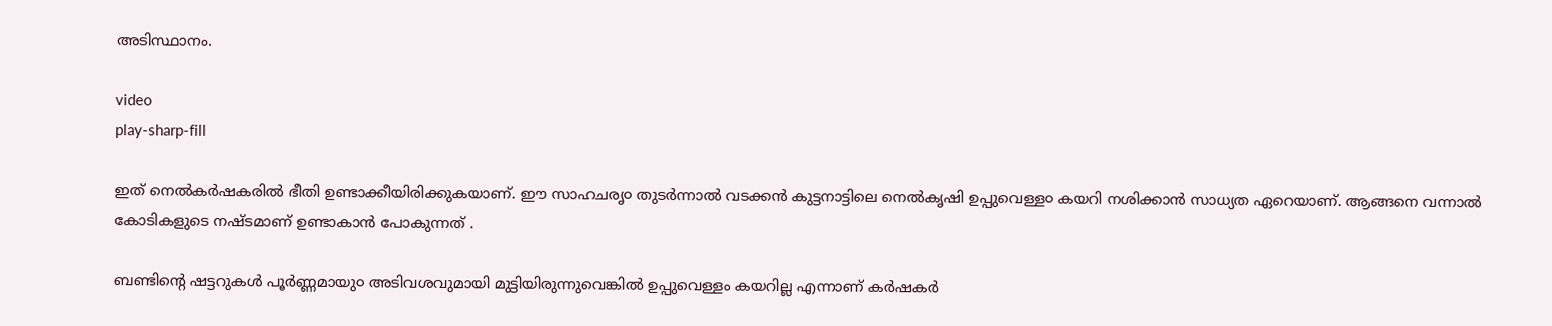അടിസ്ഥാനം.

video
play-sharp-fill

ഇത് നെൽകർഷകരിൽ ഭീതി ഉണ്ടാക്കീയിരിക്കുകയാണ്. ഈ സാഹചരൃ൦ തുടർന്നാൽ വടക്കൻ കുട്ടനാട്ടിലെ നെൽകൃഷി ഉപ്പുവെള്ള൦ കയറി നശിക്കാൻ സാധ്യത ഏറെയാണ്. ആങ്ങനെ വന്നാൽ കോടികളുടെ നഷ്ടമാണ് ഉണ്ടാകാൻ പോകുന്നത് .

ബണ്ടിന്റെ ഷട്ടറുകൾ പൂർണ്ണമായു൦ അടിവശവുമായി മുട്ടിയിരുന്നുവെങ്കിൽ ഉപ്പുവെള്ളം കയറില്ല എന്നാണ് കർഷകർ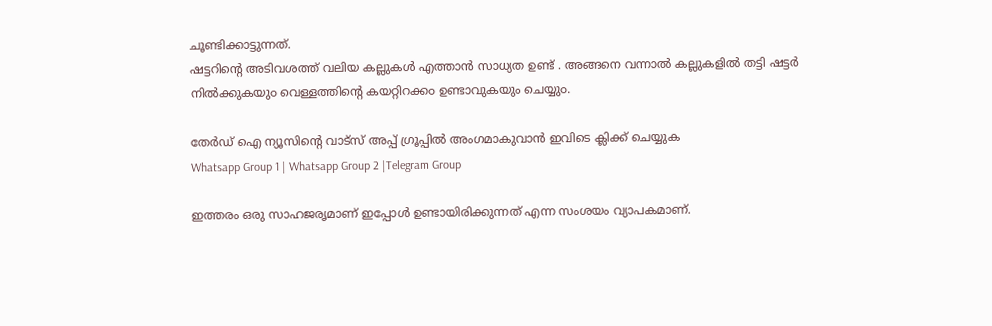ചൂണ്ടിക്കാട്ടുന്നത്.
ഷട്ടറിന്റെ അടിവശത്ത് വലിയ കല്ലുകൾ എത്താൻ സാധ്യത ഉണ്ട് . അങ്ങനെ വന്നാൽ കല്ലുകളിൽ തട്ടി ഷട്ടർ നിൽക്കുകയു൦ വെള്ളത്തിന്റെ കയറ്റിറക്ക൦ ഉണ്ടാവുകയും ചെയ്യു൦.

തേർഡ് ഐ ന്യൂസിന്റെ വാട്സ് അപ്പ് ഗ്രൂപ്പിൽ അംഗമാകുവാൻ ഇവിടെ ക്ലിക്ക് ചെയ്യുക
Whatsapp Group 1 | Whatsapp Group 2 |Telegram Group

ഇത്തരം ഒരു സാഹജരൃമാണ് ഇപ്പോൾ ഉണ്ടായിരിക്കുന്നത് എന്ന സംശയം വ്യാപകമാണ്.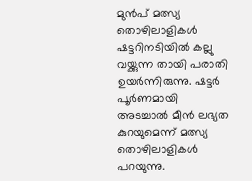മുൻപ് മത്സ്യ തൊഴിലാളികൾ ഷട്ടറിനടിയിൽ കല്ലു വയ്ക്കുന്ന തായി പരാതി ഉയർന്നിരുന്നു. ഷട്ടർ പൂർണമായി അടച്ചാൽ മീൻ ലഭ്യത കുറയുമെന്ന് മത്സ്യ തൊഴിലാളികൾ പറയുന്നു.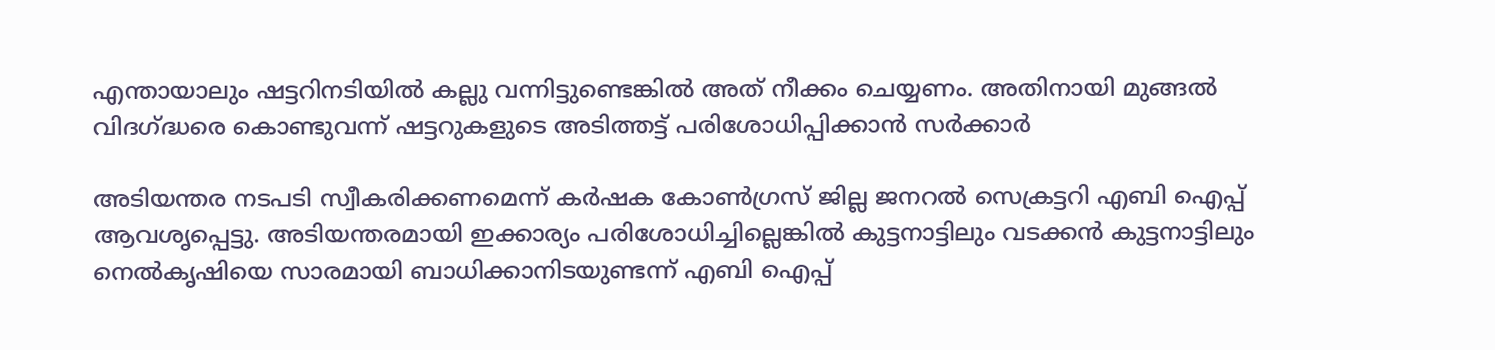എന്തായാലും ഷട്ടറിനടിയിൽ കല്ലു വന്നിട്ടുണ്ടെങ്കിൽ അത് നീക്കം ചെയ്യണം. അതിനായി മുങ്ങൽ വിദഗ്ദ്ധരെ കൊണ്ടുവന്ന് ഷട്ടറുകളുടെ അടിത്തട്ട് പരിശോധിപ്പിക്കാൻ സർക്കാർ

അടിയന്തര നടപടി സ്വീകരിക്കണമെന്ന് കർഷക കോൺഗ്രസ്‌ ജില്ല ജനറൽ സെക്രട്ടറി എബി ഐപ്പ് ആവശൃപ്പെട്ടു. അടിയന്തരമായി ഇക്കാര്യം പരിശോധിച്ചില്ലെങ്കിൽ കുട്ടനാട്ടിലും വടക്കൻ കുട്ടനാട്ടിലും നെൽകൃഷിയെ സാരമായി ബാധിക്കാനിടയുണ്ടന്ന് എബി ഐപ്പ്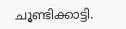ചൂണ്ടിക്കാട്ടി.